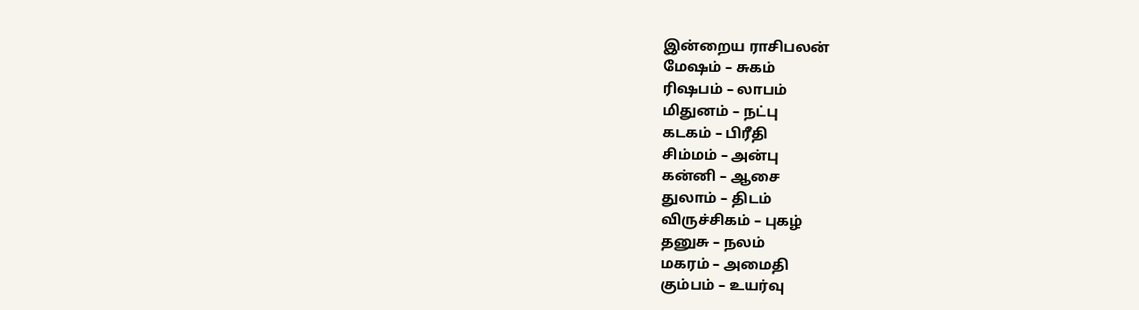இன்றைய ராசிபலன்
மேஷம் – சுகம்
ரிஷபம் – லாபம்
மிதுனம் – நட்பு
கடகம் – பிரீதி
சிம்மம் – அன்பு
கன்னி – ஆசை
துலாம் – திடம்
விருச்சிகம் – புகழ்
தனுசு – நலம்
மகரம் – அமைதி
கும்பம் – உயர்வு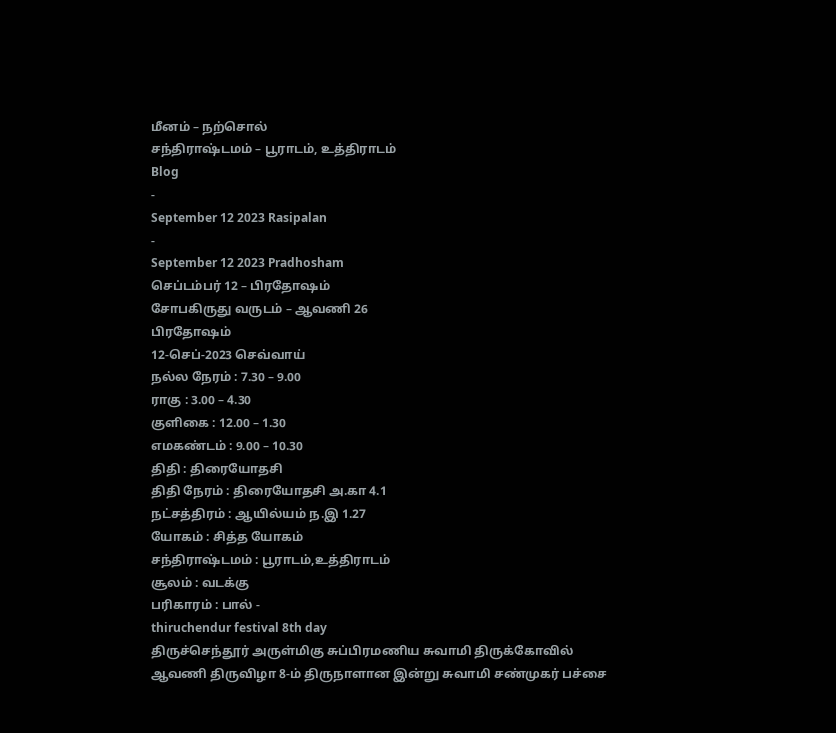மீனம் – நற்சொல்
சந்திராஷ்டமம் – பூராடம், உத்திராடம்
Blog
-
September 12 2023 Rasipalan
-
September 12 2023 Pradhosham
செப்டம்பர் 12 – பிரதோஷம்
சோபகிருது வருடம் – ஆவணி 26
பிரதோஷம்
12-செப்-2023 செவ்வாய்
நல்ல நேரம் : 7.30 – 9.00
ராகு : 3.00 – 4.30
குளிகை : 12.00 – 1.30
எமகண்டம் : 9.00 – 10.30
திதி : திரையோதசி
திதி நேரம் : திரையோதசி அ.கா 4.1
நட்சத்திரம் : ஆயில்யம் ந.இ 1.27
யோகம் : சித்த யோகம்
சந்திராஷ்டமம் : பூராடம்,உத்திராடம்
சூலம் : வடக்கு
பரிகாரம் : பால் -
thiruchendur festival 8th day
திருச்செந்தூர் அருள்மிகு சுப்பிரமணிய சுவாமி திருக்கோவில் ஆவணி திருவிழா 8-ம் திருநாளான இன்று சுவாமி சண்முகர் பச்சை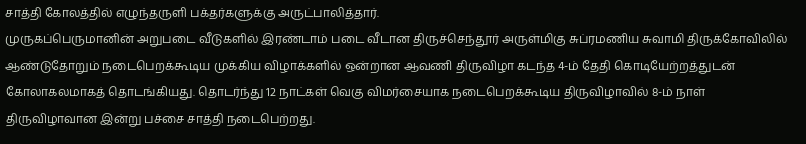சாத்தி கோலத்தில் எழுந்தருளி பக்தர்களுக்கு அருட்பாலித்தார்.
முருகப்பெருமானின் அறுபடை வீடுகளில் இரண்டாம் படை வீடான திருச்செந்தூர் அருள்மிகு சுப்ரமணிய சுவாமி திருக்கோவிலில் ஆண்டுதோறும் நடைபெறக்கூடிய முக்கிய விழாக்களில் ஒன்றான ஆவணி திருவிழா கடந்த 4-ம் தேதி கொடியேற்றத்துடன் கோலாகலமாகத் தொடங்கியது. தொடர்ந்து 12 நாட்கள் வெகு விமர்சையாக நடைபெறக்கூடிய திருவிழாவில் 8-ம் நாள் திருவிழாவான இன்று பச்சை சாத்தி நடைபெற்றது.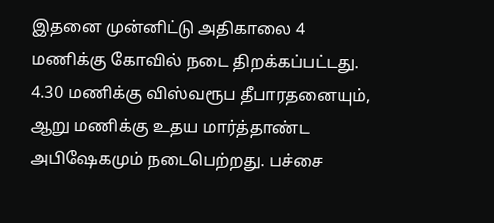இதனை முன்னிட்டு அதிகாலை 4 மணிக்கு கோவில் நடை திறக்கப்பட்டது. 4.30 மணிக்கு விஸ்வரூப தீபாரதனையும், ஆறு மணிக்கு உதய மார்த்தாண்ட அபிஷேகமும் நடைபெற்றது. பச்சை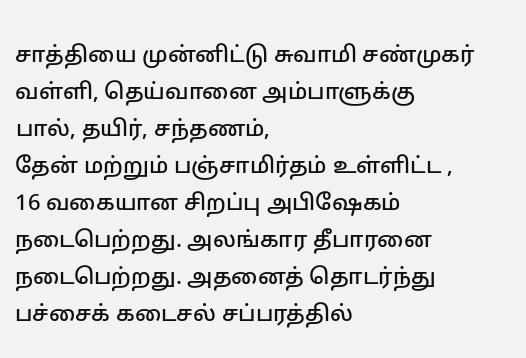சாத்தியை முன்னிட்டு சுவாமி சண்முகர் வள்ளி, தெய்வானை அம்பாளுக்கு பால், தயிர், சந்தணம்,
தேன் மற்றும் பஞ்சாமிர்தம் உள்ளிட்ட , 16 வகையான சிறப்பு அபிஷேகம் நடைபெற்றது. அலங்கார தீபாரனை நடைபெற்றது. அதனைத் தொடர்ந்து பச்சைக் கடைசல் சப்பரத்தில்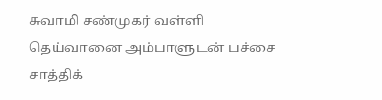சுவாமி சண்முகர் வள்ளி தெய்வானை அம்பாளுடன் பச்சை சாத்திக்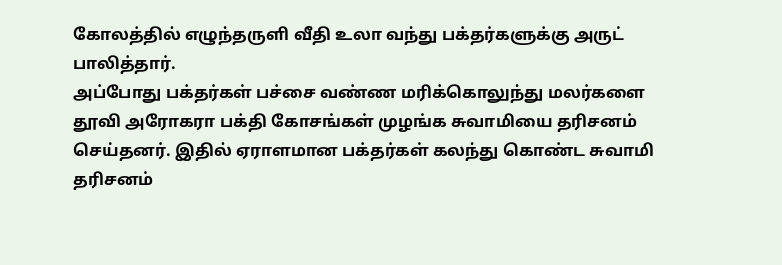கோலத்தில் எழுந்தருளி வீதி உலா வந்து பக்தர்களுக்கு அருட் பாலித்தார்.
அப்போது பக்தர்கள் பச்சை வண்ண மரிக்கொலுந்து மலர்களை தூவி அரோகரா பக்தி கோசங்கள் முழங்க சுவாமியை தரிசனம் செய்தனர். இதில் ஏராளமான பக்தர்கள் கலந்து கொண்ட சுவாமி தரிசனம்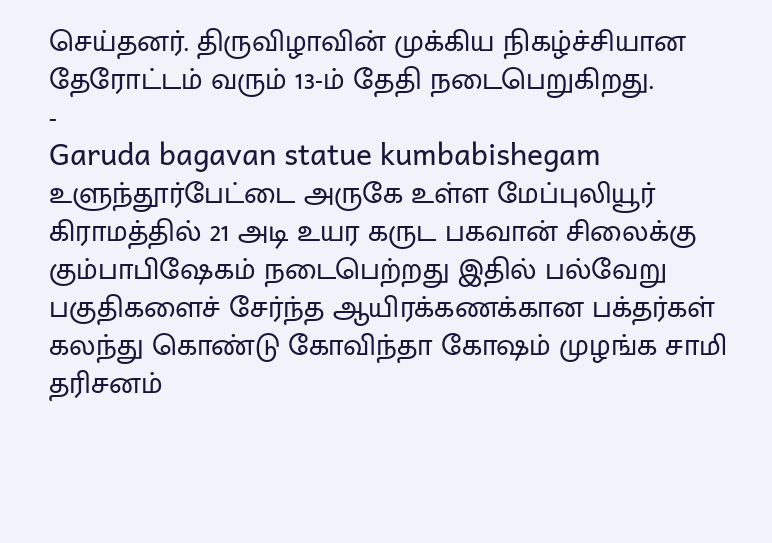செய்தனர். திருவிழாவின் முக்கிய நிகழ்ச்சியான தேரோட்டம் வரும் 13-ம் தேதி நடைபெறுகிறது.
-
Garuda bagavan statue kumbabishegam
உளுந்தூர்பேட்டை அருகே உள்ள மேப்புலியூர் கிராமத்தில் 21 அடி உயர கருட பகவான் சிலைக்கு கும்பாபிஷேகம் நடைபெற்றது இதில் பல்வேறு பகுதிகளைச் சேர்ந்த ஆயிரக்கணக்கான பக்தர்கள் கலந்து கொண்டு கோவிந்தா கோஷம் முழங்க சாமி தரிசனம்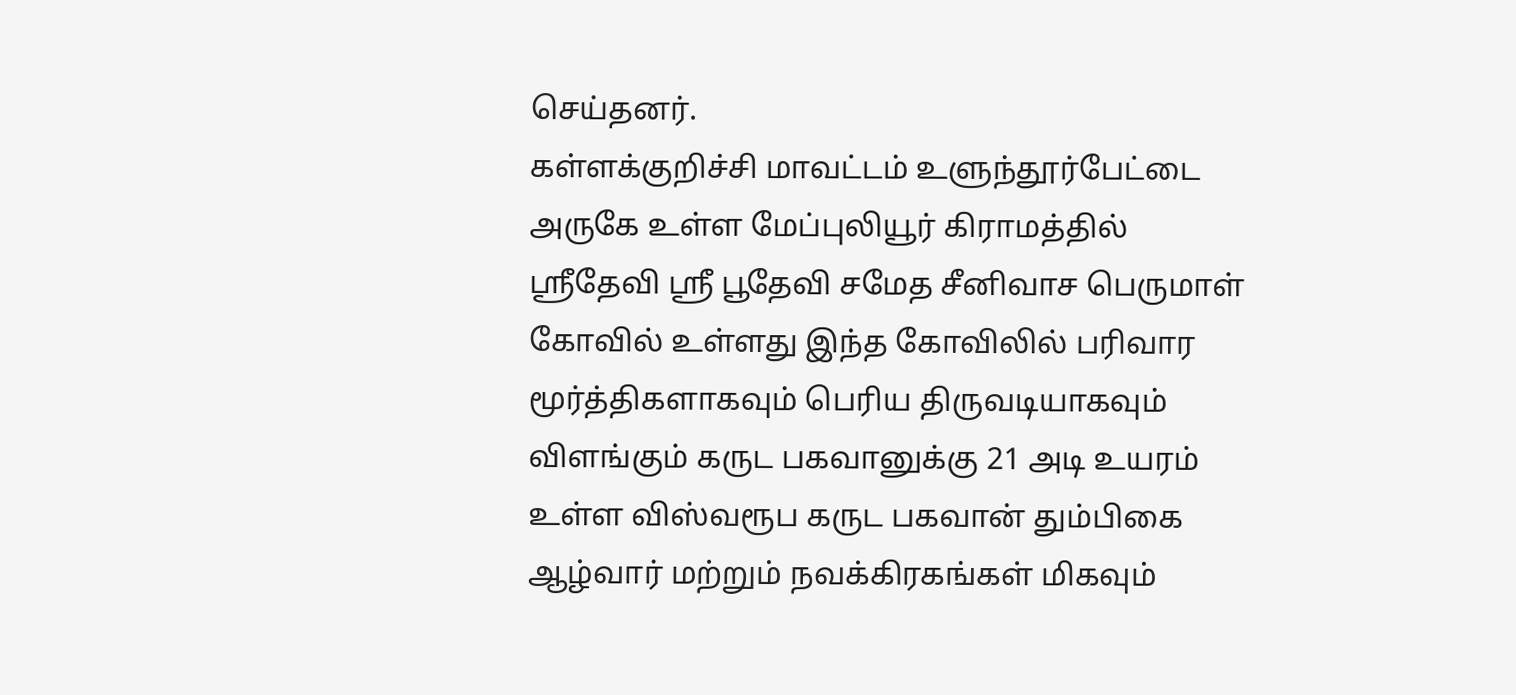செய்தனர்.
கள்ளக்குறிச்சி மாவட்டம் உளுந்தூர்பேட்டை அருகே உள்ள மேப்புலியூர் கிராமத்தில் ஸ்ரீதேவி ஸ்ரீ பூதேவி சமேத சீனிவாச பெருமாள் கோவில் உள்ளது இந்த கோவிலில் பரிவார மூர்த்திகளாகவும் பெரிய திருவடியாகவும் விளங்கும் கருட பகவானுக்கு 21 அடி உயரம் உள்ள விஸ்வரூப கருட பகவான் தும்பிகை ஆழ்வார் மற்றும் நவக்கிரகங்கள் மிகவும்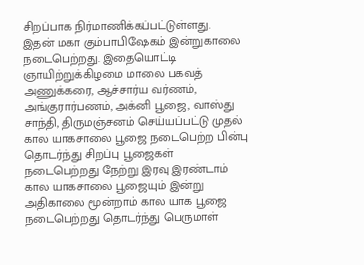சிறப்பாக நிர்மாணிக்கப்பட்டுள்ளது.
இதன் மகா கும்பாபிஷேகம் இன்றுகாலை நடைபெற்றது. இதையொட்டி ஞாயிற்றுக்கிழமை மாலை பகவத் அணுக்கரை, ஆச்சார்ய வர்ணம், அங்குரார்பணம், அக்னி பூஜை, வாஸ்து சாந்தி, திருமஞ்சனம் செய்யப்பட்டு முதல் கால யாகசாலை பூஜை நடைபெற்ற பின்பு தொடர்ந்து சிறப்பு பூஜைகள் நடைபெற்றது நேற்று இரவு இரண்டாம் கால யாகசாலை பூஜையும் இன்று அதிகாலை மூன்றாம் கால யாக பூஜை நடைபெற்றது தொடர்ந்து பெருமாள்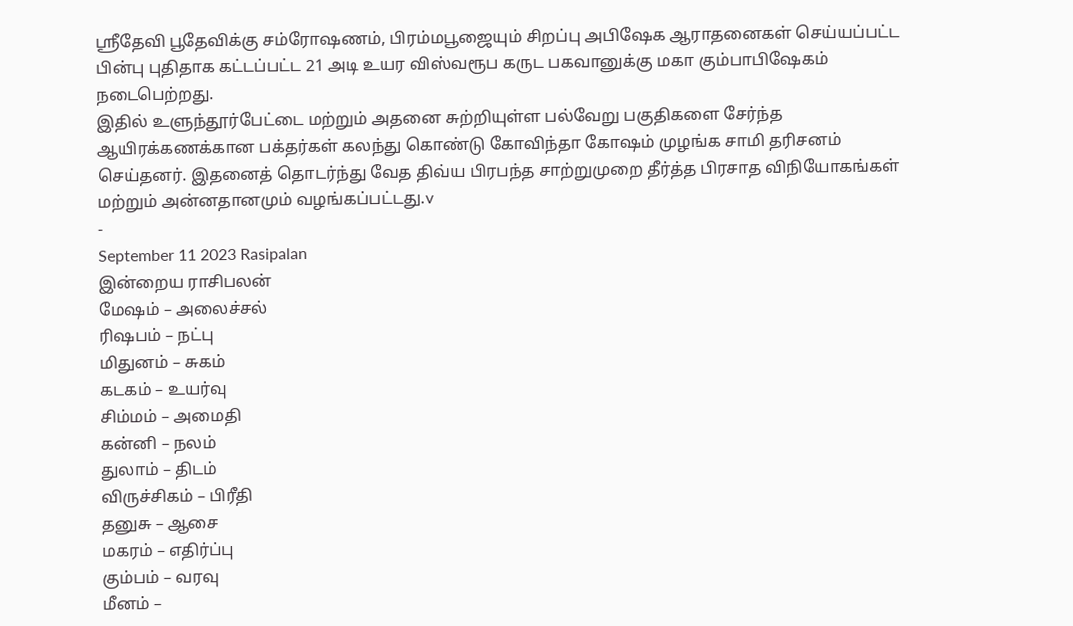ஸ்ரீதேவி பூதேவிக்கு சம்ரோஷணம், பிரம்மபூஜையும் சிறப்பு அபிஷேக ஆராதனைகள் செய்யப்பட்ட பின்பு புதிதாக கட்டப்பட்ட 21 அடி உயர விஸ்வரூப கருட பகவானுக்கு மகா கும்பாபிஷேகம் நடைபெற்றது.
இதில் உளுந்தூர்பேட்டை மற்றும் அதனை சுற்றியுள்ள பல்வேறு பகுதிகளை சேர்ந்த ஆயிரக்கணக்கான பக்தர்கள் கலந்து கொண்டு கோவிந்தா கோஷம் முழங்க சாமி தரிசனம் செய்தனர். இதனைத் தொடர்ந்து வேத திவ்ய பிரபந்த சாற்றுமுறை தீர்த்த பிரசாத விநியோகங்கள் மற்றும் அன்னதானமும் வழங்கப்பட்டது.v
-
September 11 2023 Rasipalan
இன்றைய ராசிபலன்
மேஷம் – அலைச்சல்
ரிஷபம் – நட்பு
மிதுனம் – சுகம்
கடகம் – உயர்வு
சிம்மம் – அமைதி
கன்னி – நலம்
துலாம் – திடம்
விருச்சிகம் – பிரீதி
தனுசு – ஆசை
மகரம் – எதிர்ப்பு
கும்பம் – வரவு
மீனம் –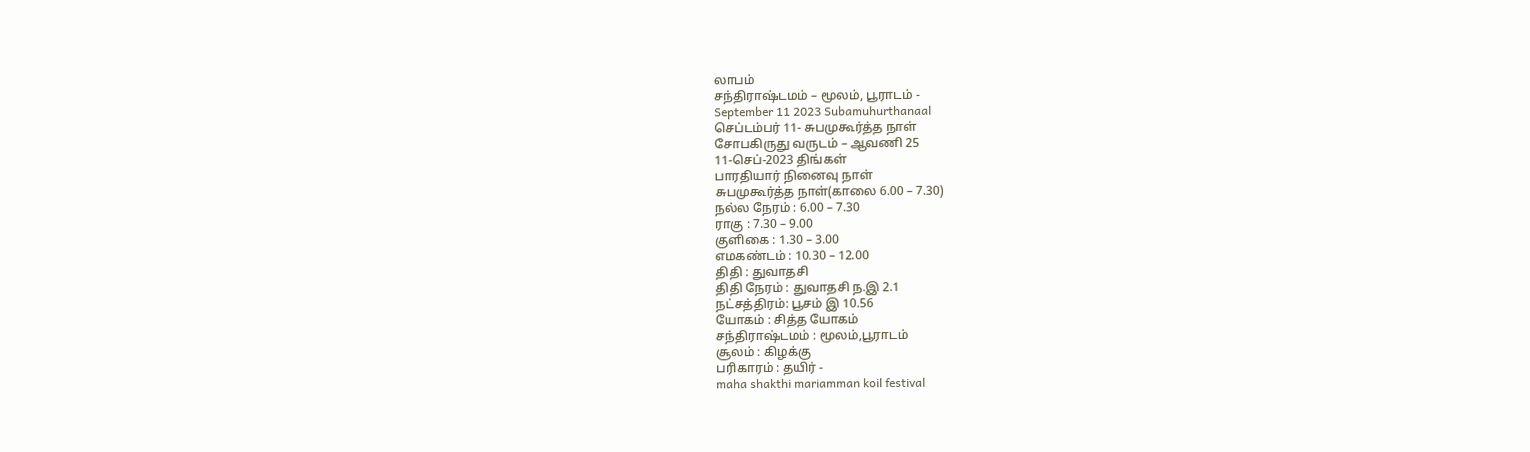லாபம்
சந்திராஷ்டமம் – மூலம், பூராடம் -
September 11 2023 Subamuhurthanaal
செப்டம்பர் 11- சுபமுகூர்த்த நாள்
சோபகிருது வருடம் – ஆவணி 25
11-செப்-2023 திங்கள்
பாரதியார் நினைவு நாள்
சுபமுகூர்த்த நாள்(காலை 6.00 – 7.30)
நல்ல நேரம் : 6.00 – 7.30
ராகு : 7.30 – 9.00
குளிகை : 1.30 – 3.00
எமகண்டம் : 10.30 – 12.00
திதி : துவாதசி
திதி நேரம் : துவாதசி ந.இ 2.1
நட்சத்திரம்: பூசம் இ 10.56
யோகம் : சித்த யோகம்
சந்திராஷ்டமம் : மூலம்,பூராடம்
சூலம் : கிழக்கு
பரிகாரம் : தயிர் -
maha shakthi mariamman koil festival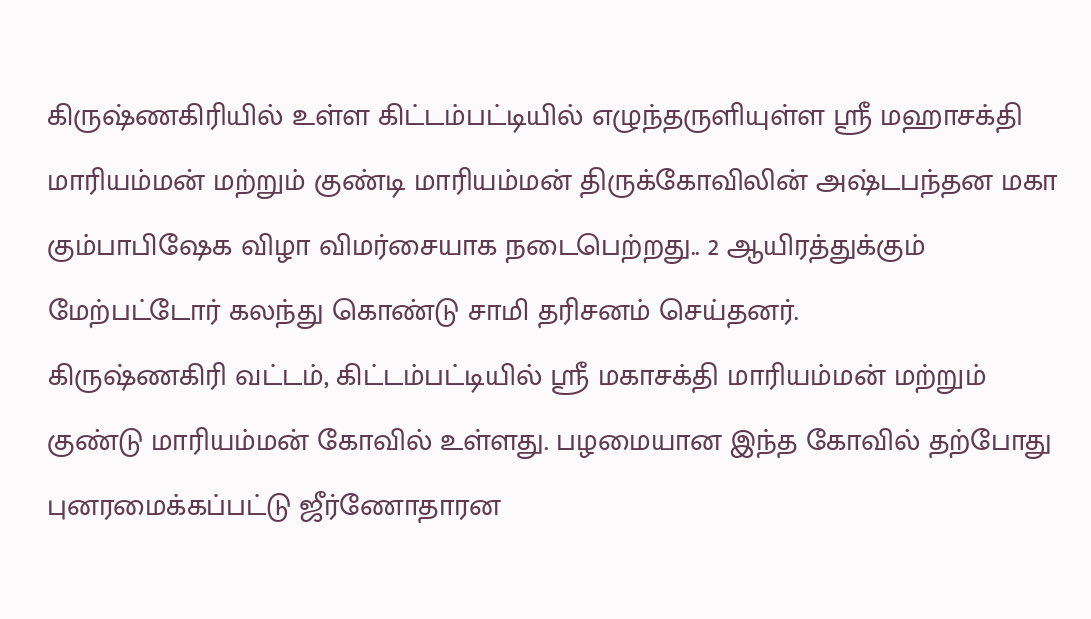கிருஷ்ணகிரியில் உள்ள கிட்டம்பட்டியில் எழுந்தருளியுள்ள ஸ்ரீ மஹாசக்தி மாரியம்மன் மற்றும் குண்டி மாரியம்மன் திருக்கோவிலின் அஷ்டபந்தன மகா கும்பாபிஷேக விழா விமர்சையாக நடைபெற்றது.. 2 ஆயிரத்துக்கும் மேற்பட்டோர் கலந்து கொண்டு சாமி தரிசனம் செய்தனர்.
கிருஷ்ணகிரி வட்டம், கிட்டம்பட்டியில் ஸ்ரீ மகாசக்தி மாரியம்மன் மற்றும் குண்டு மாரியம்மன் கோவில் உள்ளது. பழமையான இந்த கோவில் தற்போது புனரமைக்கப்பட்டு ஜீர்ணோதாரன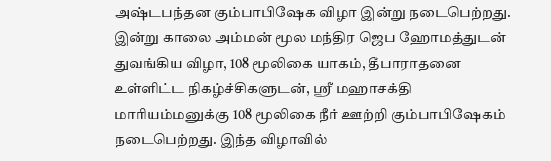அஷ்டபந்தன கும்பாபிஷேக விழா இன்று நடைபெற்றது.
இன்று காலை அம்மன் மூல மந்திர ஜெப ஹோமத்துடன் துவங்கிய விழா, 108 மூலிகை யாகம், தீபாராதனை உள்ளிட்ட நிகழ்ச்சிகளுடன், ஸ்ரீ மஹாசக்தி மாரியம்மனுக்கு 108 மூலிகை நீர் ஊற்றி கும்பாபிஷேகம் நடைபெற்றது. இந்த விழாவில்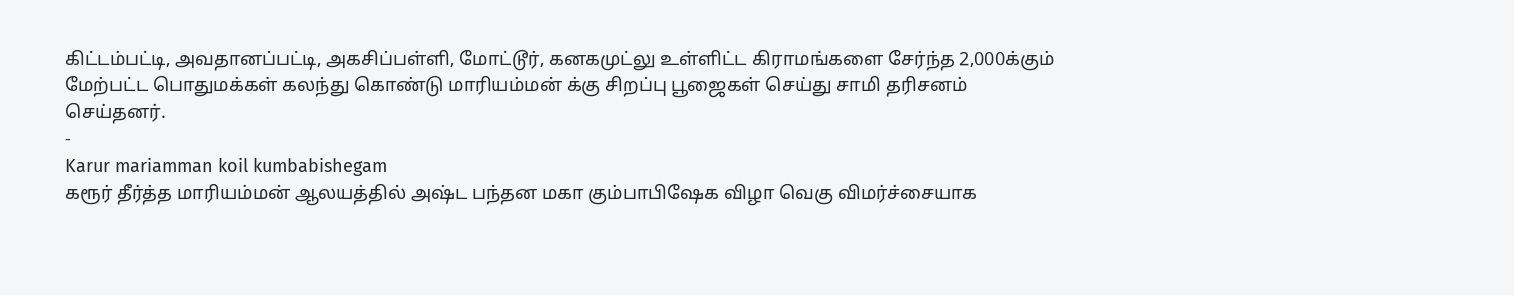கிட்டம்பட்டி, அவதானப்பட்டி, அகசிப்பள்ளி, மோட்டூர், கனகமுட்லு உள்ளிட்ட கிராமங்களை சேர்ந்த 2,000க்கும் மேற்பட்ட பொதுமக்கள் கலந்து கொண்டு மாரியம்மன் க்கு சிறப்பு பூஜைகள் செய்து சாமி தரிசனம் செய்தனர்.
-
Karur mariamman koil kumbabishegam
கரூர் தீர்த்த மாரியம்மன் ஆலயத்தில் அஷ்ட பந்தன மகா கும்பாபிஷேக விழா வெகு விமர்ச்சையாக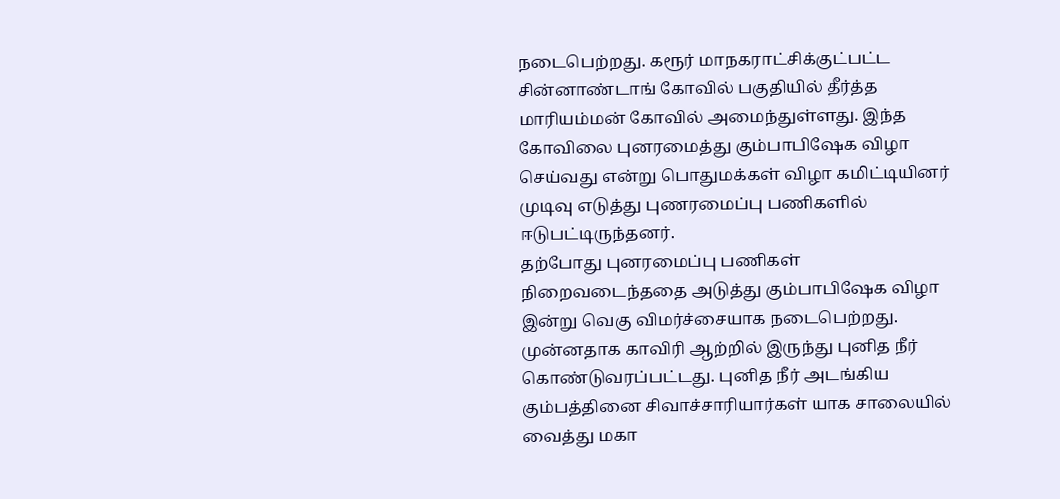நடைபெற்றது. கரூர் மாநகராட்சிக்குட்பட்ட சின்னாண்டாங் கோவில் பகுதியில் தீர்த்த மாரியம்மன் கோவில் அமைந்துள்ளது. இந்த கோவிலை புனரமைத்து கும்பாபிஷேக விழா செய்வது என்று பொதுமக்கள் விழா கமிட்டியினர் முடிவு எடுத்து புணரமைப்பு பணிகளில் ஈடுபட்டிருந்தனர்.
தற்போது புனரமைப்பு பணிகள் நிறைவடைந்ததை அடுத்து கும்பாபிஷேக விழா இன்று வெகு விமர்ச்சையாக நடைபெற்றது. முன்னதாக காவிரி ஆற்றில் இருந்து புனித நீர் கொண்டுவரப்பட்டது. புனித நீர் அடங்கிய கும்பத்தினை சிவாச்சாரியார்கள் யாக சாலையில் வைத்து மகா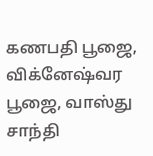கணபதி பூஜை, விக்னேஷ்வர பூஜை, வாஸ்து சாந்தி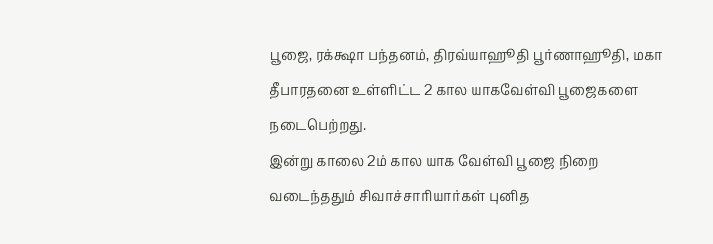பூஜை, ரக்க்ஷா பந்தனம், திரவ்யாஹூதி பூர்ணாஹூதி, மகா தீபாரதனை உள்ளிட்ட 2 கால யாகவேள்வி பூஜைகளை நடைபெற்றது.
இன்று காலை 2ம் கால யாக வேள்வி பூஜை நிறை வடைந்ததும் சிவாச்சாரியார்கள் புனித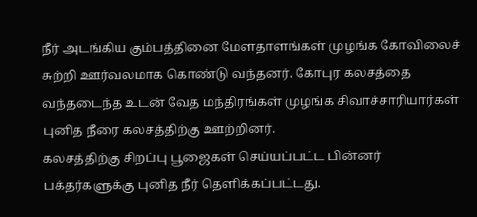நீர் அடங்கிய கும்பத்தினை மேளதாளங்கள் முழங்க கோவிலைச் சுற்றி ஊர்வலமாக கொண்டு வந்தனர். கோபுர கலசத்தை வந்தடைந்த உடன் வேத மந்திரங்கள் முழங்க சிவாச்சாரியார்கள் புனித நீரை கலசத்திற்கு ஊற்றினர்.
கலசத்திற்கு சிறப்பு பூஜைகள் செய்யப்பட்ட பின்னர் பக்தர்களுக்கு புனித நீர் தெளிக்கப்பட்டது.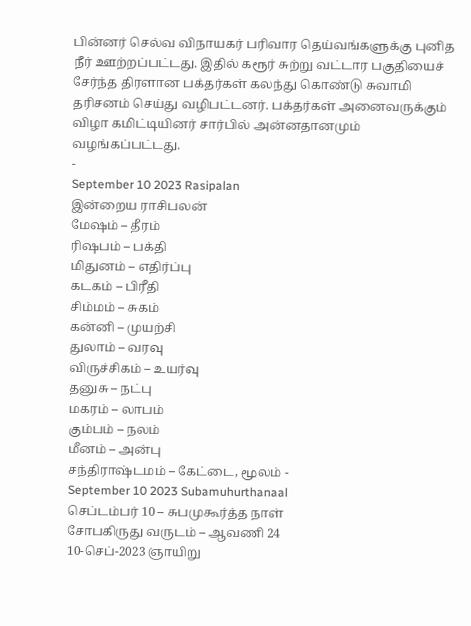பின்னர் செல்வ விநாயகர் பரிவார தெய்வங்களுக்கு புனித நீர் ஊற்றப்பட்டது. இதில் கரூர் சுற்று வட்டார பகுதியைச் சேர்ந்த திரளான பக்தர்கள் கலந்து கொண்டு சுவாமி தரிசனம் செய்து வழிபட்டனர். பக்தர்கள் அனைவருக்கும் விழா கமிட்டியினர் சார்பில் அன்னதானமும் வழங்கப்பட்டது.
-
September 10 2023 Rasipalan
இன்றைய ராசிபலன்
மேஷம் – தீரம்
ரிஷபம் – பக்தி
மிதுனம் – எதிர்ப்பு
கடகம் – பிரீதி
சிம்மம் – சுகம்
கன்னி – முயற்சி
துலாம் – வரவு
விருச்சிகம் – உயர்வு
தனுசு – நட்பு
மகரம் – லாபம்
கும்பம் – நலம்
மீனம் – அன்பு
சந்திராஷ்டமம் – கேட்டை, மூலம் -
September 10 2023 Subamuhurthanaal
செப்டம்பர் 10 – சுபமுகூர்த்த நாள்
சோபகிருது வருடம் – ஆவணி 24
10-செப்-2023 ஞாயிறு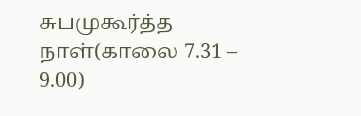சுபமுகூர்த்த நாள்(காலை 7.31 – 9.00)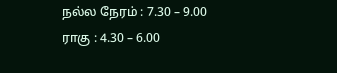நல்ல நேரம் : 7.30 – 9.00
ராகு : 4.30 – 6.00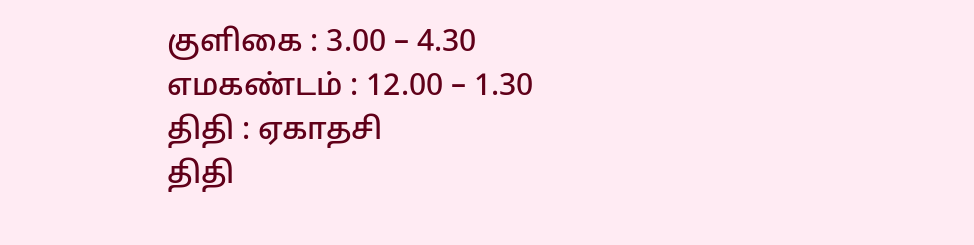குளிகை : 3.00 – 4.30
எமகண்டம் : 12.00 – 1.30
திதி : ஏகாதசி
திதி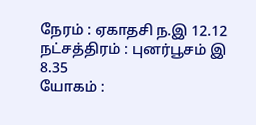நேரம் : ஏகாதசி ந.இ 12.12
நட்சத்திரம் : புனர்பூசம் இ 8.35
யோகம் :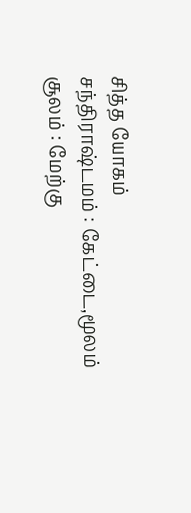சித்த யோகம்
சந்திராஷ்டமம் : கேட்டை,மூலம்
சூலம் : மேற்கு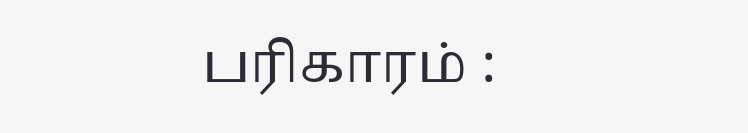பரிகாரம் :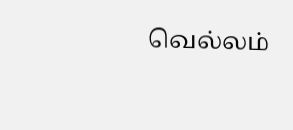வெல்லம்